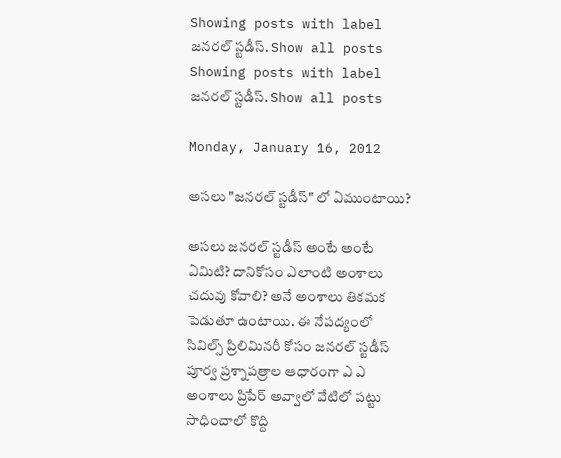Showing posts with label జనరల్ స్టడీస్. Show all posts
Showing posts with label జనరల్ స్టడీస్. Show all posts

Monday, January 16, 2012

అసలు "జనరల్ స్టడీస్" లో ఏముంటాయి?

అసలు జనరల్ స్టడీస్ అంటే అంటే ఏమిటి? దానికోసం ఎలాంటి అంశాలు చదువు కోవాలి? అనే అంశాలు తికమక పెడుతూ ఉంటాయి. ఈ నేపద్యంలో సివిల్స్ ప్రిలిమినరీ కోసం జనరల్ స్టడీస్ పూర్వ ప్రశ్నాపత్రాల ఆధారంగా ఎ ఎ అంశాలు ప్రిపేర్ అవ్వాలో వేటిలో పట్టు సాధించాలో కొద్ది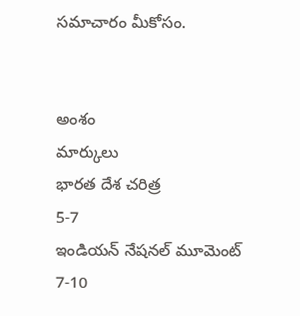సమాచారం మీకోసం.


అంశం
మార్కులు
భారత దేశ చరిత్ర
5-7
ఇండియన్ నేషనల్ మూమెంట్
7-10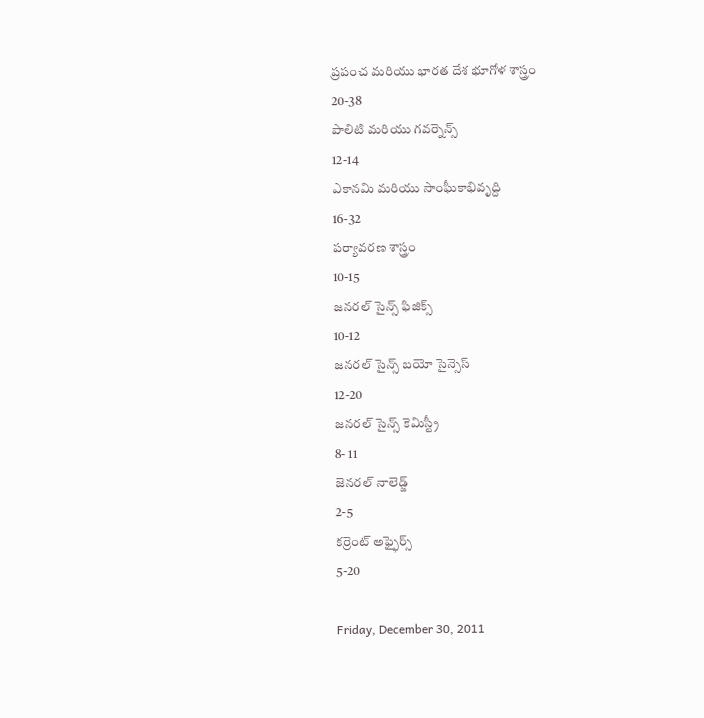ప్రపంచ మరియు భారత దేశ భూగోళ శాస్త్రం
20-38
పాలిటి మరియు గవర్నెన్స్
12-14
ఎకానమి మరియు సాంఘీకాభివృద్ది
16-32
పర్యావరణ శాస్త్రం
10-15
జనరల్ సైన్స్ ఫిజిక్స్
10-12
జనరల్ సైన్స్ బయో సైన్సెస్
12-20
జనరల్ సైన్స్ కెమిస్ట్రీ
8- 11
జెనరల్ నాలెడ్జ్
2-5
కర్రెంట్ అఫ్ఫైర్స్
5-20

Friday, December 30, 2011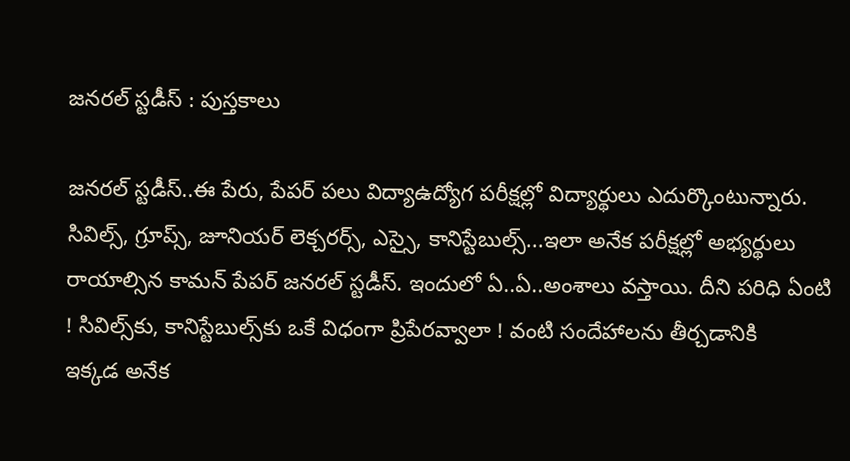జనరల్ స్టడీస్ : పుస్తకాలు

జనరల్‌ స్టడీస్‌..ఈ పేరు, పేపర్‌ పలు విద్యాఉద్యోగ పరీక్షల్లో విద్యార్థులు ఎదుర్కొంటున్నారు. సివిల్స్‌, గ్రూప్స్‌, జూనియర్‌ లెక్చరర్స్‌, ఎస్సై, కానిస్టేబుల్స్‌...ఇలా అనేక పరీక్షల్లో అభ్యర్థులు రాయాల్సిన కామన్‌ పేపర్‌ జనరల్‌ స్టడీస్‌. ఇందులో ఏ..ఏ..అంశాలు వస్తాయి. దీని పరిధి ఏంటి ! సివిల్స్‌కు, కానిస్టేబుల్స్‌కు ఒకే విధంగా ప్రిపేరవ్వాలా ! వంటి సందేహాలను తీర్చడానికి
ఇక్కడ అనేక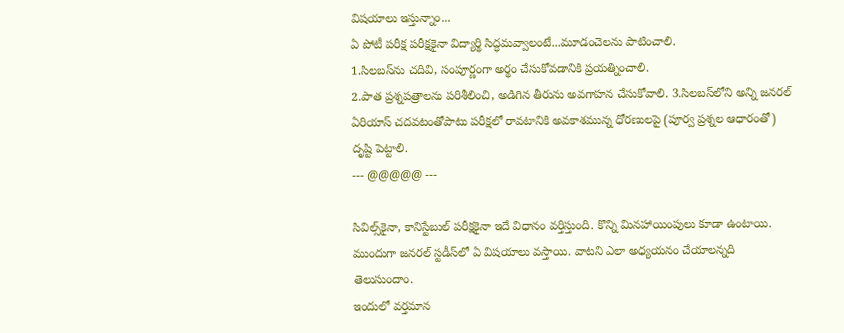విషయాలు ఇస్తున్నాం...
ఏ పోటీ పరీక్ష పరీక్షకైనా విద్యార్థి సిద్ధమవ్వాలంటే...మూడంచెలను పాటించాలి.
1.సిలబస్‌ను చదివి, సంపూర్ణంగా అర్థం చేసుకోవడానికి ప్రయత్నించాలి.
2.పాత ప్రశ్నపత్రాలను పరిశీలించి, అడిగిన తీరును అవగాహన చేసుకోవాలి. 3.సిలబస్‌లోని అన్ని జనరల్‌ ఏరియాస్‌ చదవటంతోపాటు పరీక్షలో రావటానికి అవకాశమున్న ధోరణులపై (పూర్వ ప్రశ్నల ఆధారంతో) దృష్టి పెట్టాలి.
--- @@@@@ ---

సివిల్స్‌కైనా, కానిస్టేబుల్‌ పరీక్షకైనా ఇదే విధానం వర్తిస్తుంది. కొన్ని మినహాయింపులు కూడా ఉంటాయి. ముందుగా జనరల్‌ స్టడీస్‌లో ఏ విషయాలు వస్తాయి. వాటని ఎలా అధ్యయనం చేయాలన్నది తెలుసుందాం.
ఇందులో వర్తమాన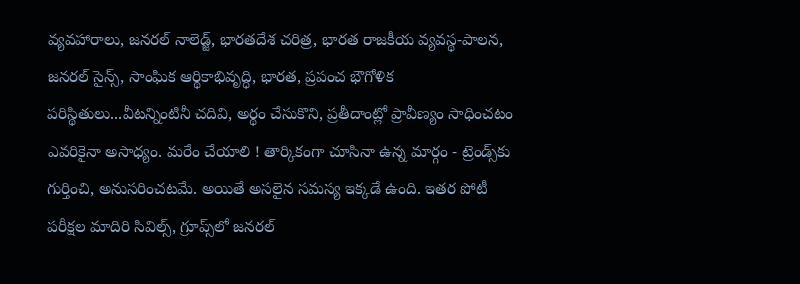వ్యవహారాలు, జనరల్‌ నాలెడ్జ్‌, భారతదేశ చరిత్ర, భారత రాజకీయ వ్యవస్థ-పాలన, జనరల్‌ సైన్స్‌, సాంఘిక ఆర్థికాభివృద్ధి, భారత, ప్రపంచ భౌగోళిక పరిస్థితులు...వీటన్నింటినీ చదివి, అర్థం చేసుకొని, ప్రతీదాంట్లో ప్రావీణ్యం సాధించటం ఎవరికైనా అసాధ్యం. మరేం చేయాలి ! తార్కికంగా చూసినా ఉన్న మార్గం - ట్రెండ్స్‌కు గుర్తించి, అనుసరించటమే. అయితే అసలైన సమస్య ఇక్కడే ఉంది. ఇతర పోటీ పరీక్షల మాదిరి సివిల్స్‌, గ్రూప్స్‌లో జనరల్‌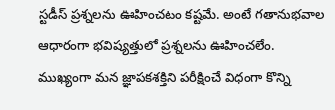స్టడీస్‌ ప్రశ్నలను ఊహించటం కష్టమే. అంటే గతానుభవాల ఆధారంగా భవిష్యత్తులో ప్రశ్నలను ఊహించలేం.
ముఖ్యంగా మన జ్ఞాపకశక్తిని పరీక్షించే విధంగా కొన్ని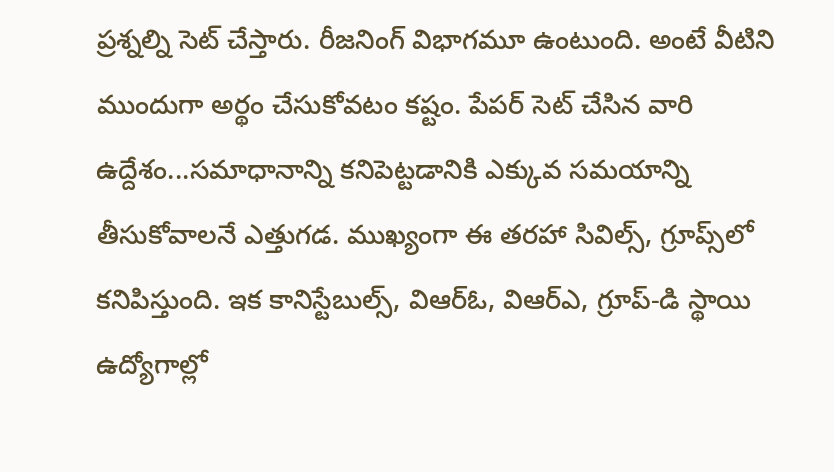ప్రశ్నల్ని సెట్‌ చేస్తారు. రీజనింగ్‌ విభాగమూ ఉంటుంది. అంటే వీటిని ముందుగా అర్థం చేసుకోవటం కష్టం. పేపర్‌ సెట్‌ చేసిన వారి ఉద్దేశం...సమాధానాన్ని కనిపెట్టడానికి ఎక్కువ సమయాన్ని తీసుకోవాలనే ఎత్తుగడ. ముఖ్యంగా ఈ తరహా సివిల్స్‌, గ్రూప్స్‌లో కనిపిస్తుంది. ఇక కానిస్టేబుల్స్‌, విఆర్‌ఓ, విఆర్‌ఎ, గ్రూప్‌-డి స్థాయి ఉద్యోగాల్లో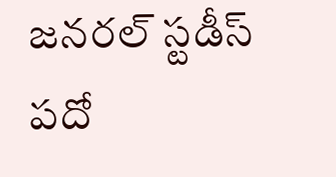జనరల్‌ స్టడీస్‌ పదో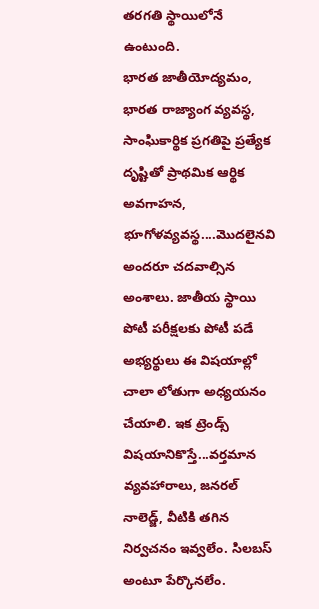తరగతి స్థాయిలోనే ఉంటుంది.
భారత జాతీయోద్యమం, భారత రాజ్యాంగ వ్యవస్థ, సాంఘికార్థిక ప్రగతిపై ప్రత్యేక దృష్టితో ప్రాథమిక ఆర్థిక అవగాహన, భూగోళవ్యవస్థ....మొదలైనవి అందరూ చదవాల్సిన అంశాలు. జాతీయ స్థాయి పోటీ పరీక్షలకు పోటీ పడే అభ్యర్థులు ఈ విషయాల్లో చాలా లోతుగా అధ్యయనం చేయాలి. ఇక ట్రెండ్స్‌ విషయానికొస్తే...వర్తమాన వ్యవహారాలు, జనరల్‌ నాలెడ్జ్‌, వీటికి తగిన నిర్వచనం ఇవ్వలేం. సిలబస్‌ అంటూ పేర్కొనలేం.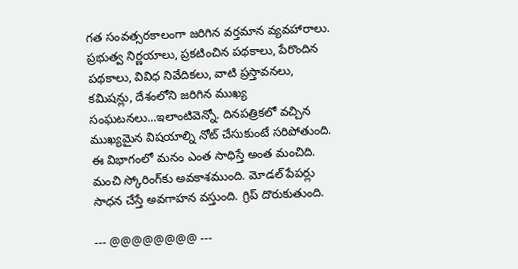గత సంవత్సరకాలంగా జరిగిన వర్తమాన వ్యవహారాలు. ప్రభుత్వ నిర్ణయాలు, ప్రకటించిన పథకాలు, పేరొందిన పథకాలు, వివిధ నివేదికలు, వాటి ప్రస్తావనలు, కమిషన్లు, దేశంలోని జరిగిన ముఖ్య సంఘటనలు...ఇలాంటివెన్నో. దినపత్రికలో వచ్చిన ముఖ్యమైన విషయాల్ని నోట్‌ చేసుకుంటే సరిపోతుంది. ఈ విభాగంలో మనం ఎంత సాధిస్తే అంత మంచిది. మంచి స్కోరింగ్‌కు అవకాశముంది. మోడల్‌ పేపర్లు సాధన చేస్తే అవగాహన వస్తుంది. గ్రిప్‌ దొరుకుతుంది.

--- @@@@@@@@ ---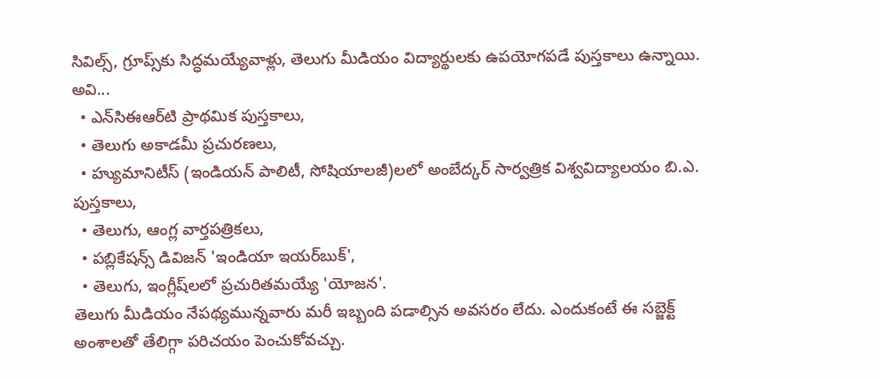సివిల్స్‌, గ్రూప్స్‌కు సిద్ధమయ్యేవాళ్లు, తెలుగు మీడియం విద్యార్థులకు ఉపయోగపడే పుస్తకాలు ఉన్నాయి.
అవి...
  • ఎన్‌సిఈఆర్‌టి ప్రాథమిక పుస్తకాలు,
  • తెలుగు అకాడమీ ప్రచురణలు,
  • హ్యుమానిటీస్‌ (ఇండియన్‌ పాలిటీ, సోషియాలజీ)లలో అంబేద్కర్‌ సార్వత్రిక విశ్వవిద్యాలయం బి.ఎ. పుస్తకాలు,
  • తెలుగు, ఆంగ్ల వార్తపత్రికలు,
  • పబ్లికేషన్స్‌ డివిజన్‌ 'ఇండియా ఇయర్‌బుక్‌',
  • తెలుగు, ఇంగ్లీష్‌లలో ప్రచురితమయ్యే 'యోజన'.
తెలుగు మీడియం నేపథ్యమున్నవారు మరీ ఇబ్బంది పడాల్సిన అవసరం లేదు. ఎందుకంటే ఈ సబ్జెక్ట్‌ అంశాలతో తేలిగ్గా పరిచయం పెంచుకోవచ్చు.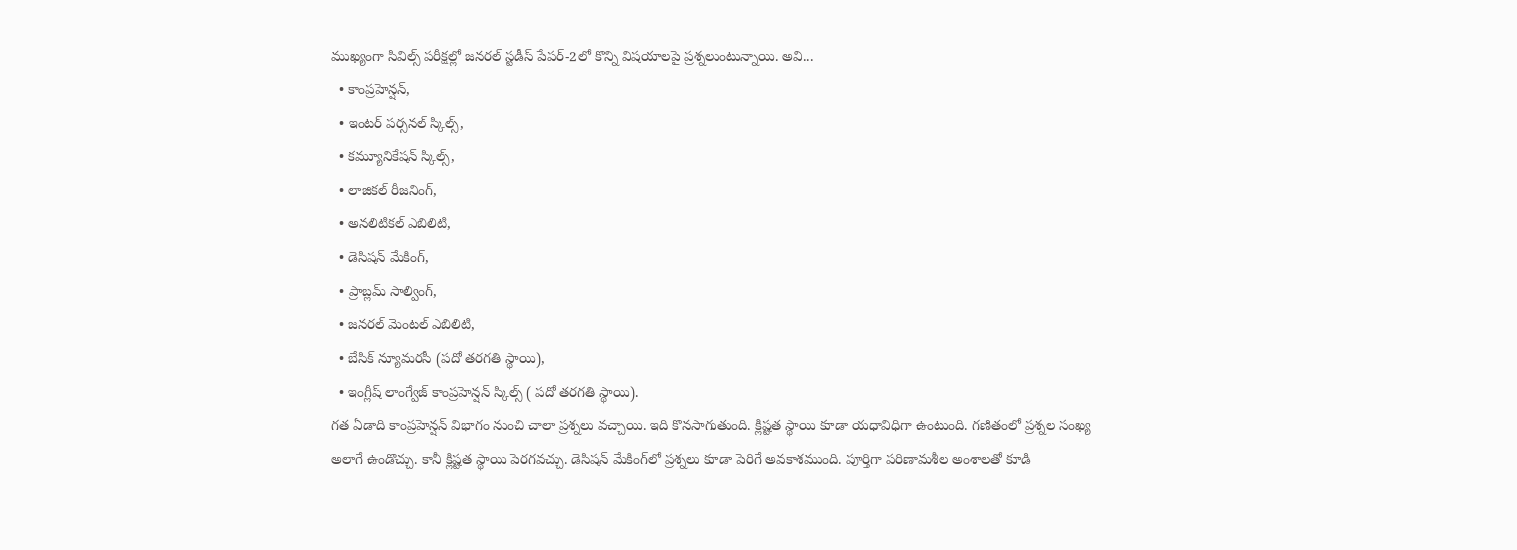ముఖ్యంగా సివిల్స్‌ పరీక్షల్లో జనరల్‌ స్టడీస్‌ పేపర్‌-2లో కొన్ని విషయాలపై ప్రశ్నలుంటున్నాయి. అవి...
  • కాంప్రహెన్షన్‌,
  • ఇంటర్‌ పర్సనల్‌ స్కిల్స్‌,
  • కమ్యూనికేషన్‌ స్కిల్స్‌,
  • లాజికల్‌ రీజనింగ్‌,
  • అనలిటికల్‌ ఎబిలిటి,
  • డెసిషన్‌ మేకింగ్‌,
  • ప్రాబ్లమ్‌ సాల్వింగ్‌,
  • జనరల్‌ మెంటల్‌ ఎబిలిటి,
  • బేసిక్‌ న్యూమరసీ (పదో తరగతి స్థాయి),
  • ఇంగ్లీష్‌ లాంగ్వేజ్‌ కాంప్రహెన్షన్‌ స్కిల్స్‌ ( పదో తరగతి స్థాయి).
గత ఏడాది కాంప్రహెన్షన్‌ విభాగం నుంచి చాలా ప్రశ్నలు వచ్చాయి. ఇది కొనసాగుతుంది. క్లిష్టత స్థాయి కూడా యధావిధిగా ఉంటుంది. గణితంలో ప్రశ్నల సంఖ్య అలాగే ఉండొచ్చు. కానీ క్లిష్టత స్థాయి పెరగవచ్చు. డెసిషన్‌ మేకింగ్‌లో ప్రశ్నలు కూడా పెరిగే అవకాశముంది. పూర్తిగా పరిణామశీల అంశాలతో కూడి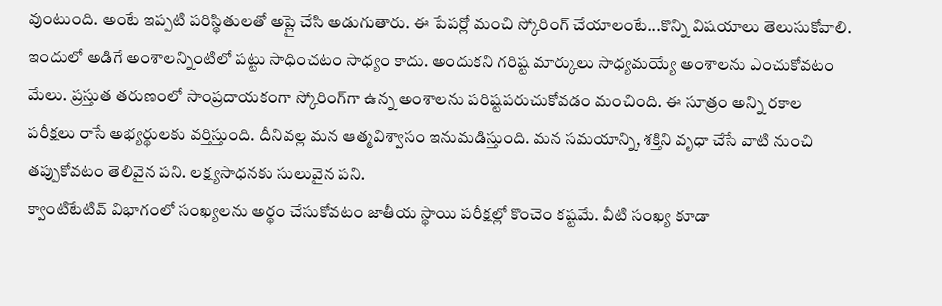వుంటుంది. అంటే ఇప్పటి పరిస్థితులతో అప్లై చేసి అడుగుతారు. ఈ పేపర్లో మంచి స్కోరింగ్‌ చేయాలంటే...కొన్ని విషయాలు తెలుసుకోవాలి. ఇందులో అడిగే అంశాలన్నింటిలో పట్టు సాధించటం సాధ్యం కాదు. అందుకని గరిష్ట మార్కులు సాధ్యమయ్యే అంశాలను ఎంచుకోవటం మేలు. ప్రస్తుత తరుణంలో సాంప్రదాయకంగా స్కోరింగ్‌గా ఉన్న అంశాలను పరిష్టపరుచుకోవడం మంచింది. ఈ సూత్రం అన్ని రకాల పరీక్షలు రాసే అభ్యర్థులకు వర్తిస్తుంది. దీనివల్ల మన ఆత్మవిశ్వాసం ఇనుమడిస్తుంది. మన సమయాన్ని, శక్తిని వృధా చేసే వాటి నుంచి తప్పుకోవటం తెలివైన పని. లక్ష్యసాధనకు సులువైన పని.
క్వాంటిటేటివ్‌ విభాగంలో సంఖ్యలను అర్థం చేసుకోవటం జాతీయ స్థాయి పరీక్షల్లో కొంచెం కష్టమే. వీటి సంఖ్య కూడా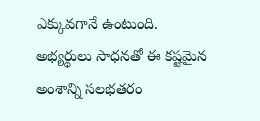ఎక్కువగానే ఉంటుంది. అభ్యర్థులు సాధనతో ఈ కష్టమైన అంశాన్ని సలభతరం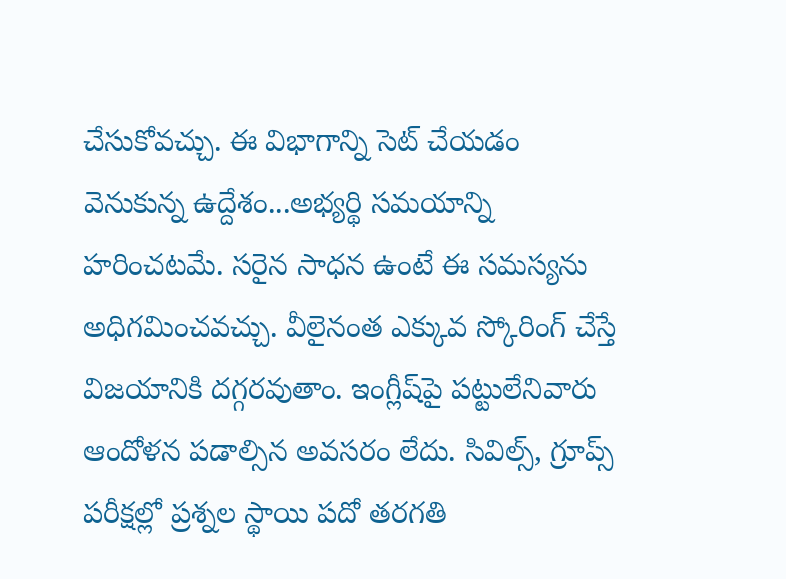చేసుకోవచ్చు. ఈ విభాగాన్ని సెట్‌ చేయడం వెనుకున్న ఉద్దేశం...అభ్యర్థి సమయాన్ని హరించటమే. సరైన సాధన ఉంటే ఈ సమస్యను అధిగమించవచ్చు. వీలైనంత ఎక్కువ స్కోరింగ్‌ చేస్తే విజయానికి దగ్గరవుతాం. ఇంగ్లీష్‌పై పట్టులేనివారు ఆందోళన పడాల్సిన అవసరం లేదు. సివిల్స్‌, గ్రూప్స్‌ పరీక్షల్లో ప్రశ్నల స్థాయి పదో తరగతి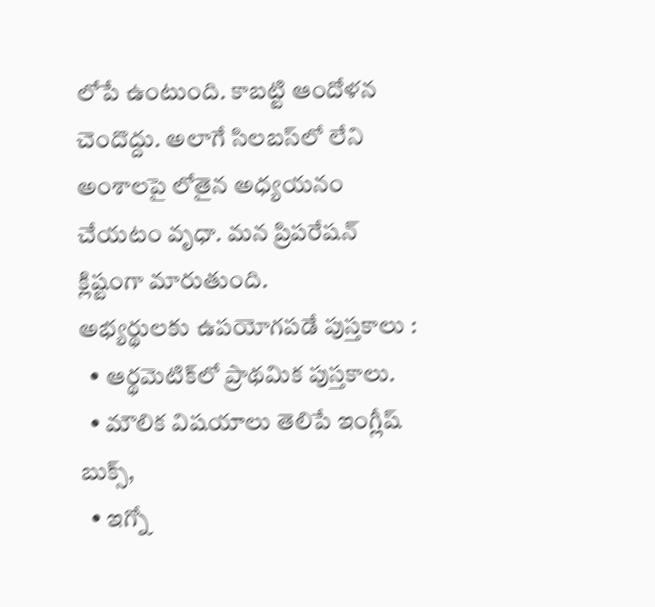లోపే ఉంటుంది. కాబట్టి ఆందోళన చెందొద్దు. అలాగే సిలబస్‌లో లేని అంశాలపై లోతైన అధ్యయనం చేయటం వృధా. మన ప్రిపరేషన్‌ క్లిష్టంగా మారుతుంది.
అభ్యర్థులకు ఉపయోగపడే పుస్తకాలు :
  • ఆర్థమెటిక్‌లో ప్రాథమిక పుస్తకాలు.
  • మౌలిక విషయాలు తెలిపే ఇంగ్లీష్‌ బుక్స్‌,
  • ఇగ్నో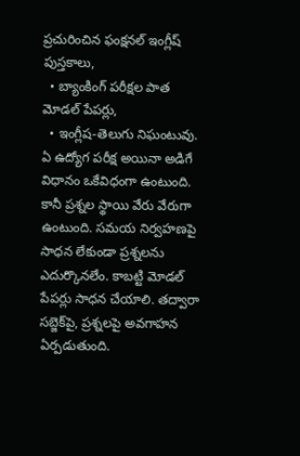ప్రచురించిన ఫంక్షనల్‌ ఇంగ్లీష్‌ పుస్తకాలు,
  • బ్యాంకింగ్‌ పరీక్షల పాత మోడల్‌ పేపర్లు,
  • ఇంగ్లీష-తెలుగు నిఘంటువు.
ఏ ఉద్యోగ పరీక్ష అయినా అడిగే విధానం ఒకేవిధంగా ఉంటుంది. కానీ ప్రశ్నల స్థాయి వేరు వేరుగా ఉంటుంది. సమయ నిర్వహణపై సాధన లేకుండా ప్రశ్నలను ఎదుర్కొనలేం. కాబట్టి మోడల్‌ పేపర్లు సాధన చేయాలి. తద్వారా సబ్జెక్‌పై, ప్రశ్నలపై అవగాహన ఏర్పడుతుంది.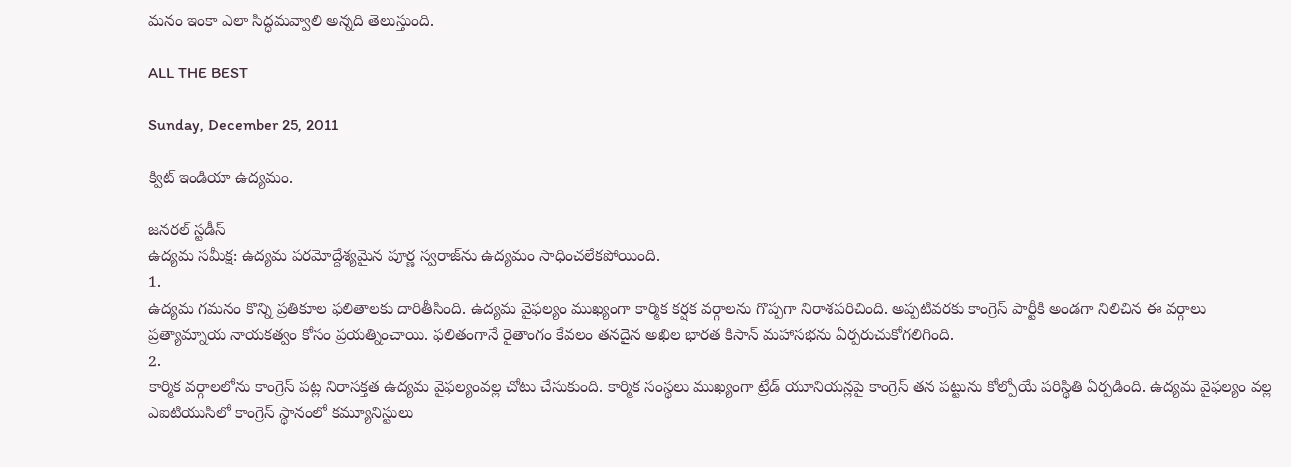మనం ఇంకా ఎలా సిద్ధమవ్వాలి అన్నది తెలుస్తుంది.

ALL THE BEST

Sunday, December 25, 2011

క్విట్ ఇండియా ఉద్యమం.

జనరల్ స్టడీస్
ఉద్యమ సమీక్ష: ఉద్యమ పరమోద్దేశ్యమైన పూర్ణ స్వరాజ్‌ను ఉద్యమం సాధించలేకపోయింది.
1.
ఉద్యమ గమనం కొన్ని ప్రతికూల ఫలితాలకు దారితీసింది. ఉద్యమ వైఫల్యం ముఖ్యంగా కార్మిక కర్షక వర్గాలను గొప్పగా నిరాశపరిచింది. అప్పటివరకు కాంగ్రెస్ పార్టీకి అండగా నిలిచిన ఈ వర్గాలు ప్రత్యామ్నాయ నాయకత్వం కోసం ప్రయత్నించాయి. ఫలితంగానే రైతాంగం కేవలం తనదైన అఖిల భారత కిసాన్ మహాసభను ఏర్పరుచుకోగలిగింది.
2.
కార్మిక వర్గాలలోను కాంగ్రెస్ పట్ల నిరాసక్తత ఉద్యమ వైఫల్యంవల్ల చోటు చేసుకుంది. కార్మిక సంస్థలు ముఖ్యంగా ట్రేడ్ యూనియన్లపై కాంగ్రెస్ తన పట్టును కోల్పోయే పరిస్థితి ఏర్పడింది. ఉద్యమ వైఫల్యం వల్ల ఎఐటియుసిలో కాంగ్రెస్ స్థానంలో కమ్యూనిస్టులు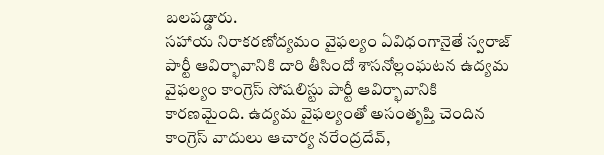బలపడ్డారు.
సహాయ నిరాకరణోద్యమం వైఫల్యం ఏవిధంగానైతే స్వరాజ్ పార్టీ ఆవిర్భావానికి దారి తీసిందో శాసనోల్లంఘటన ఉద్యమ వైఫల్యం కాంగ్రెస్ సోషలిస్టు పార్టీ ఆవిర్భావానికి కారణమైంది. ఉద్యమ వైఫల్యంతో అసంతృప్తి చెందిన కాంగ్రెస్ వాదులు ఆచార్య నరేంద్రదేవ్,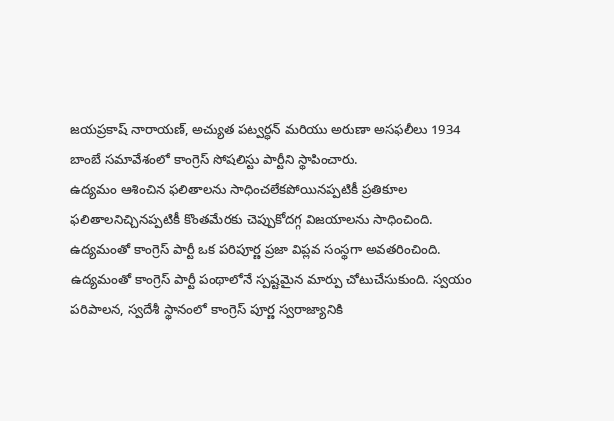జయప్రకాష్ నారాయణ్, అచ్యుత పట్వర్ధన్ మరియు అరుణా అసఫలీలు 1934 బాంబే సమావేశంలో కాంగ్రెస్ సోషలిస్టు పార్టీని స్థాపించారు.
ఉద్యమం ఆశించిన ఫలితాలను సాధించలేకపోయినప్పటికీ ప్రతికూల ఫలితాలనిచ్చినప్పటికీ కొంతమేరకు చెప్పుకోదగ్గ విజయాలను సాధించింది.
ఉద్యమంతో కాంగ్రెస్ పార్టీ ఒక పరిపూర్ణ ప్రజా విప్లవ సంస్థగా అవతరించింది. ఉద్యమంతో కాంగ్రెస్ పార్టీ పంథాలోనే స్పష్టమైన మార్పు చోటుచేసుకుంది. స్వయం పరిపాలన, స్వదేశీ స్థానంలో కాంగ్రెస్ పూర్ణ స్వరాజ్యానికి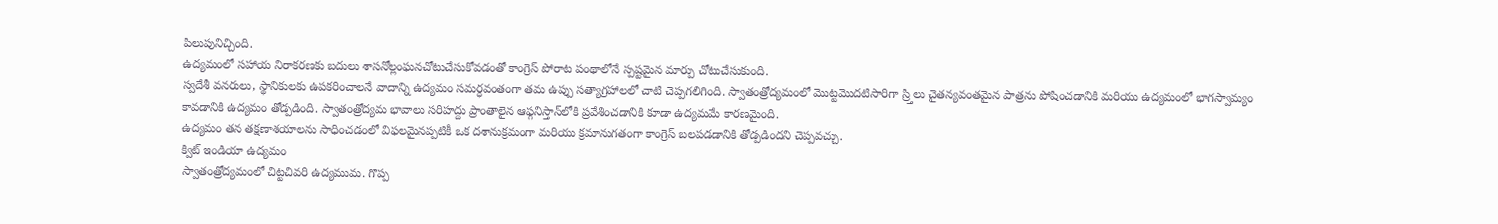పిలుపునిచ్చింది.
ఉద్యమంలో సహాయ నిరాకరణకు బదులు శాసనోల్లంఘనచోటుచేసుకోవడంతో కాంగ్రెస్ పోరాట పంథాలోనే స్పష్టమైన మార్పు చోటుచేసుకుంది.
స్వదేశీ వనరులు, స్థానికులకు ఉపకరించాలనే వాదాన్ని ఉద్యమం సమర్ధవంతంగా తమ ఉప్పు సత్యాగ్రహాలలో చాటి చెప్పగలిగింది. స్వాతంత్రోద్యమంలో మొట్టమొదటిసారిగా స్ర్తిలు చైతన్యవంతమైన పాత్రను పోషించడానికి మరియు ఉద్యమంలో భాగస్వామ్యం కావడానికి ఉద్యమం తోడ్పడింది. స్వాతంత్రోద్యమ భావాలు సరిహద్దు ప్రాంతాలైన ఆఫ్గనిస్తాన్‌లోకి ప్రవేశించడానికి కూడా ఉద్యమమే కారణమైంది.
ఉద్యమం తన తక్షణాశయాలను సాధించడంలో విఫలమైనప్పటికీ ఒక దశానుక్రమంగా మరియు క్రమానుగతంగా కాంగ్రెస్ బలపడడానికి తోడ్పడిందని చెప్పవచ్చు.
క్విట్ ఇండియా ఉద్యమం
స్వాతంత్రోద్యమంలో చిట్టచివరి ఉద్యముమ. గొప్ప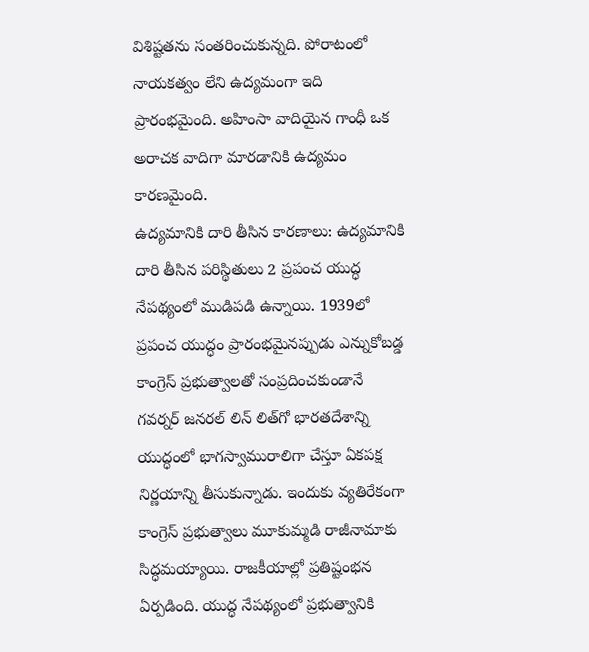విశిష్టతను సంతరించుకున్నది. పోరాటంలో నాయకత్వం లేని ఉద్యమంగా ఇది ప్రారంభమైంది. అహింసా వాదియైన గాంధీ ఒక అరాచక వాదిగా మారడానికి ఉద్యమం కారణమైంది.
ఉద్యమానికి దారి తీసిన కారణాలు: ఉద్యమానికి దారి తీసిన పరిస్థితులు 2 ప్రపంచ యుద్ధ నేపథ్యంలో ముడిపడి ఉన్నాయి. 1939లో ప్రపంచ యుద్ధం ప్రారంభమైనప్పుడు ఎన్నుకోబడ్డ కాంగ్రెస్ ప్రభుత్వాలతో సంప్రదించకుండానే గవర్నర్ జనరల్ లిన్ లిత్‌గో భారతదేశాన్ని యుద్ధంలో భాగస్వామురాలిగా చేస్తూ ఏకపక్ష నిర్ణయాన్ని తీసుకున్నాడు. ఇందుకు వ్యతిరేకంగా కాంగ్రెస్ ప్రభుత్వాలు మూకుమ్మడి రాజీనామాకు సిద్ధమయ్యాయి. రాజకీయాల్లో ప్రతిష్టంభన ఏర్పడింది. యుద్ధ నేపథ్యంలో ప్రభుత్వానికి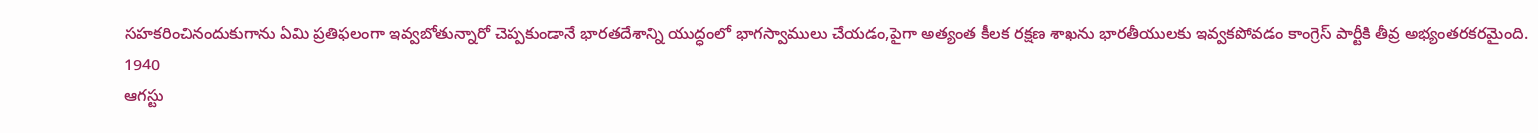సహకరించినందుకుగాను ఏమి ప్రతిఫలంగా ఇవ్వబోతున్నారో చెప్పకుండానే భారతదేశాన్ని యుద్ధంలో భాగస్వాములు చేయడం,పైగా అత్యంత కీలక రక్షణ శాఖను భారతీయులకు ఇవ్వకపోవడం కాంగ్రెస్ పార్టీకి తీవ్ర అభ్యంతరకరమైంది.
1940
ఆగస్టు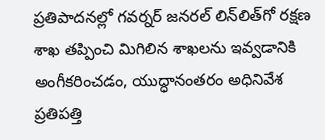ప్రతిపాదనల్లో గవర్నర్ జనరల్ లిన్‌లిత్‌గో రక్షణ శాఖ తప్పించి మిగిలిన శాఖలను ఇవ్వడానికి అంగీకరించడం, యుద్ధానంతరం అధినివేశ ప్రతిపత్తి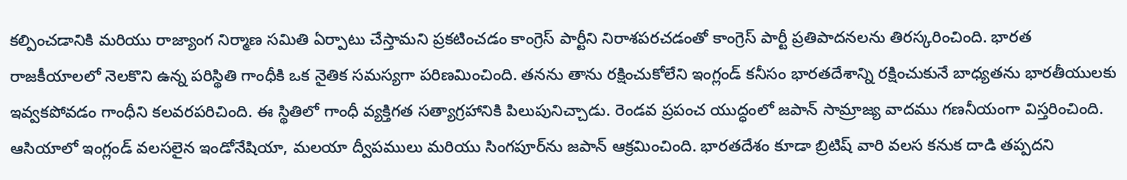కల్పించడానికి మరియు రాజ్యాంగ నిర్మాణ సమితి ఏర్పాటు చేస్తామని ప్రకటించడం కాంగ్రెస్ పార్టీని నిరాశపరచడంతో కాంగ్రెస్ పార్టీ ప్రతిపాదనలను తిరస్కరించింది. భారత రాజకీయాలలో నెలకొని ఉన్న పరిస్థితి గాంధీకి ఒక నైతిక సమస్యగా పరిణమించింది. తనను తాను రక్షించుకోలేని ఇంగ్లండ్ కనీసం భారతదేశాన్ని రక్షించుకునే బాధ్యతను భారతీయులకు ఇవ్వకపోవడం గాంధీని కలవరపరిచింది. ఈ స్థితిలో గాంధీ వ్యక్తిగత సత్యాగ్రహానికి పిలుపునిచ్చాడు. రెండవ ప్రపంచ యుద్ధంలో జపాన్ సామ్రాజ్య వాదము గణనీయంగా విస్తరించింది. ఆసియాలో ఇంగ్లండ్ వలసలైన ఇండోనేషియా, మలయా ద్వీపములు మరియు సింగపూర్‌ను జపాన్ ఆక్రమించింది. భారతదేశం కూడా బ్రిటిష్ వారి వలస కనుక దాడి తప్పదని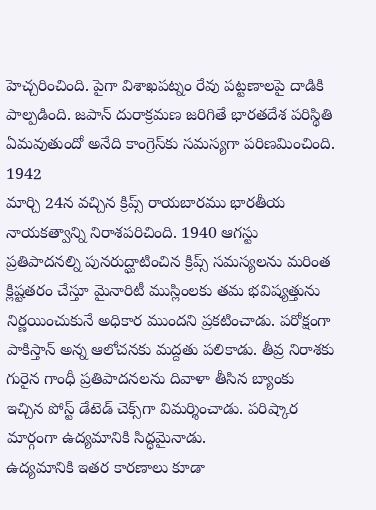హెచ్చరించింది. పైగా విశాఖపట్నం రేవు పట్టణాలపై దాడికి పాల్పడింది. జపాన్ దురాక్రమణ జరిగితే భారతదేశ పరిస్థితి ఏమవుతుందో అనేది కాంగ్రెస్‌కు సమస్యగా పరిణమించింది.
1942
మార్చి 24న వచ్చిన క్రిప్స్ రాయబారము భారతీయ నాయకత్వాన్ని నిరాశపరిచింది. 1940 ఆగస్టు ప్రతిపాదనల్ని పునరుద్ఘాటించిన క్రిప్స్ సమస్యలను మరింత క్లిష్టతరం చేస్తూ మైనారిటీ ముస్లింలకు తమ భవిష్యత్తును నిర్ణయించుకునే అధికార ముందని ప్రకటించాడు. పరోక్షంగా పాకిస్తాన్ అన్న ఆలోచనకు మద్దతు పలికాడు. తీవ్ర నిరాశకు గురైన గాంధీ ప్రతిపాదనలను దివాళా తీసిన బ్యాంకు ఇచ్చిన పోస్ట్ డేటెడ్ చెక్స్‌గా విమర్శించాడు. పరిష్కార మార్గంగా ఉద్యమానికి సిద్ధమైనాడు.
ఉద్యమానికి ఇతర కారణాలు కూడా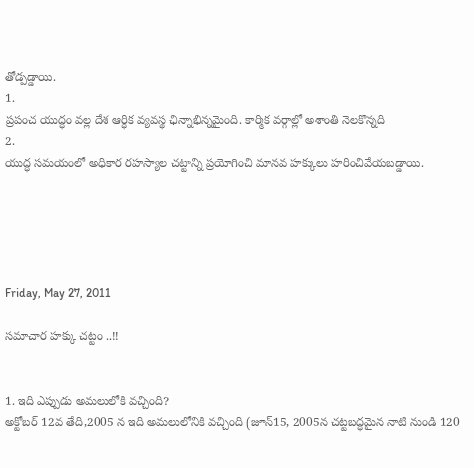తోడ్పడ్డాయి.
1.
ప్రపంచ యుద్ధం వల్ల దేశ ఆర్ధిక వ్యవస్థ ఛిన్నాభిన్నమైంది. కార్మిక వర్గాల్లో అశాంతి నెలకొన్నది
2.
యుద్ధ సమయంలో అధికార రహస్యాల చట్టాన్ని ప్రయోగించి మానవ హక్కులు హరించివేయబడ్డాయి.





Friday, May 27, 2011

సమాచార హక్కు చట్టం ..!!


1. ఇది ఎప్పుడు అమలులోకి వచ్చింది?
అక్టోబర్‌ 12వ తేది,2005 న ఇది అమలులోనికి వచ్చింది (జూన్‌15, 2005న చట్టబద్ధమైన నాటి నుండి 120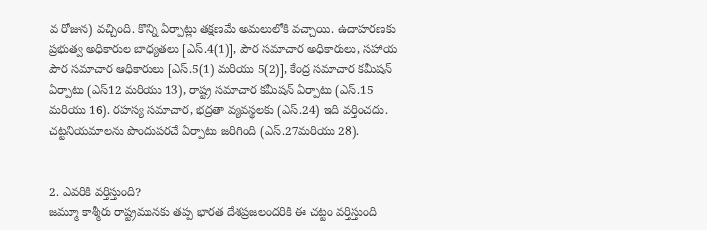వ రోజున) వచ్చింది. కొన్ని ఏర్పాట్లు తక్షణమే అమలులోకి వచ్చాయి. ఉదాహరణకు ప్రభుత్వ అధికారుల బాధ్యతలు [ఎస్‌.4(1)], పౌర సమాచార అధికారులు, సహాయ పౌర సమాచార ఆధికారులు [ఎస్‌.5(1) మరియు 5(2)], కేంద్ర సమాచార కమీషన్‌ ఏర్పాటు (ఎస్‌12 మరియు 13), రాష్ట్ర సమాచార కమీషన్‌ ఏర్పాటు (ఎస్‌.15 మరియు 16). రహస్య సమాచార, భద్రతా వ్యవస్థలకు (ఎస్‌.24) ఇది వర్తించదు. చట్టనియమాలను పొందుపరచే ఏర్పాటు జరిగింది (ఎస్‌.27మరియు 28).


2. ఎవరికి వర్తిస్తుంది?
జమ్మూ కాశ్మీరు రాష్ట్రమునకు తప్ప భారత దేశప్రజలందరికి ఈ చట్టం వర్తిస్తుంది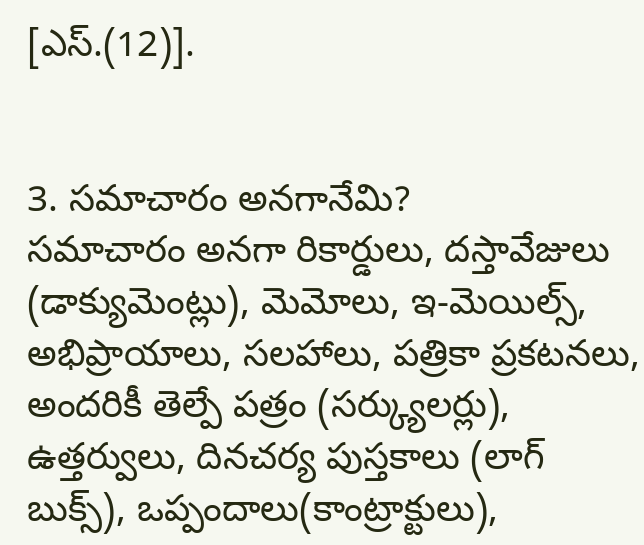[ఎస్‌.(12)].


3. సమాచారం అనగానేమి?
సమాచారం అనగా రికార్డులు, దస్తావేజులు (డాక్యుమెంట్లు), మెమోలు, ఇ-మెయిల్స్‌, అభిప్రాయాలు, సలహాలు, పత్రికా ప్రకటనలు, అందరికీ తెల్పే పత్రం (సర్క్యులర్లు), ఉత్తర్వులు, దినచర్య పుస్తకాలు (లాగ్‌ బుక్స్‌), ఒప్పందాలు(కాంట్రాక్టులు),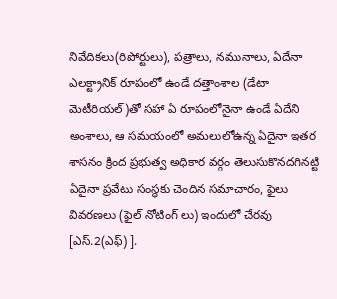నివేదికలు(రిపోర్టులు), పత్రాలు, నమునాలు, ఏదేనా ఎలక్ట్రానిక్‌ రూపంలో ఉండే దత్తాంశాల (డేటా మెటీరియల్‌)తో సహా ఏ రూపంలోనైనా ఉండే ఏదేని అంశాలు, ఆ సమయంలో అమలులోఉన్న ఏదైనా ఇతర శాసనం క్రింద ప్రభుత్వ అధికార వర్గం తెలుసుకొనదగినట్టి ఏదైనా ప్రవేటు సంస్థకు చెందిన సమాచారం, ఫైలు వివరణలు (ఫైల్‌ నోటింగ్‌ లు) ఇందులో చేరవు [ఎస్‌.2(ఎఫ్‌) ].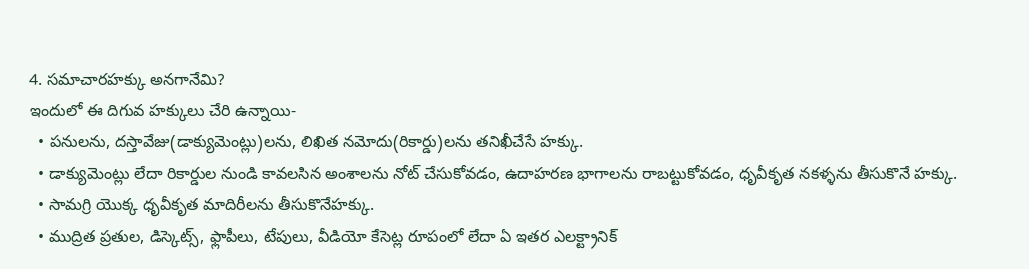4. సమాచారహక్కు అనగానేమి?
ఇందులో ఈ దిగువ హక్కులు చేరి ఉన్నాయి-
  • పనులను, దస్తావేజు(డాక్యుమెంట్లు)లను, లిఖిత నమోదు(రికార్డు)లను తనిఖీచేసే హక్కు.
  • డాక్యుమెంట్లు లేదా రికార్డుల నుండి కావలసిన అంశాలను నోట్‌ చేసుకోవడం, ఉదాహరణ భాగాలను రాబట్టుకోవడం, ధృవీకృత నకళ్ళను తీసుకొనే హక్కు.
  • సామగ్రి యొక్క ధృవీకృత మాదిరీలను తీసుకొనేహక్కు.
  • ముద్రిత ప్రతుల, డిస్కెట్స్‌, ఫ్లాపీలు, టేపులు, వీడియో కేసెట్ల రూపంలో లేదా ఏ ఇతర ఎలక్ట్రానిక్‌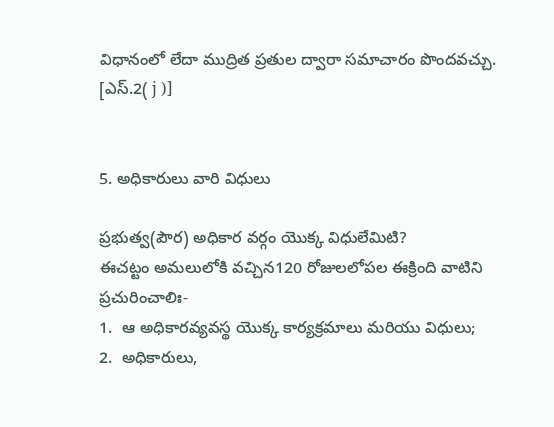విధానంలో లేదా ముద్రిత ప్రతుల ద్వారా సమాచారం పొందవచ్చు. [ఎస్‌.2( j )]


5. అధికారులు వారి విధులు

ప్రభుత్వ(పౌర) అధికార వర్గం యొక్క విధులేమిటి?
ఈచట్టం అమలులోకి వచ్చిన120 రోజులలోపల ఈక్రింది వాటిని ప్రచురించాలిః-
1.  ఆ అధికారవ్యవస్థ యొక్క కార్యక్రమాలు మరియు విధులు;
2.  అధికారులు,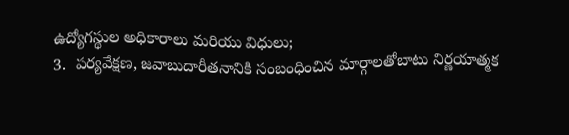ఉద్యోగస్థుల అధికారాలు మరియు విధులు;
3.  పర్యవేక్షణ, జవాబుదారీతనానికి సంబంధించిన మార్గాలతోబాటు నిర్ణయాత్మక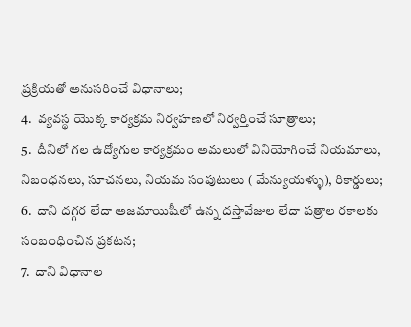ప్రక్రియతో అనుసరించే విధానాలు;
4.  వ్యవస్థ యొక్క కార్యక్రమ నిర్వహణలో నిర్వర్తించే సూత్రాలు;
5.  దీనిలో గల ఉద్యోగుల కార్యక్రమం అమలులో వినియోగించే నియమాలు, నిబంధనలు, సూచనలు, నియమ సంపుటులు ( మేన్యుయళ్ళు), రికార్డులు;
6.  దాని దగ్గర లేదా అజమాయిషీలో ఉన్న దస్తావేజుల లేదా పత్రాల రకాలకు సంబంధించిన ప్రకటన;
7.  దాని విధానాల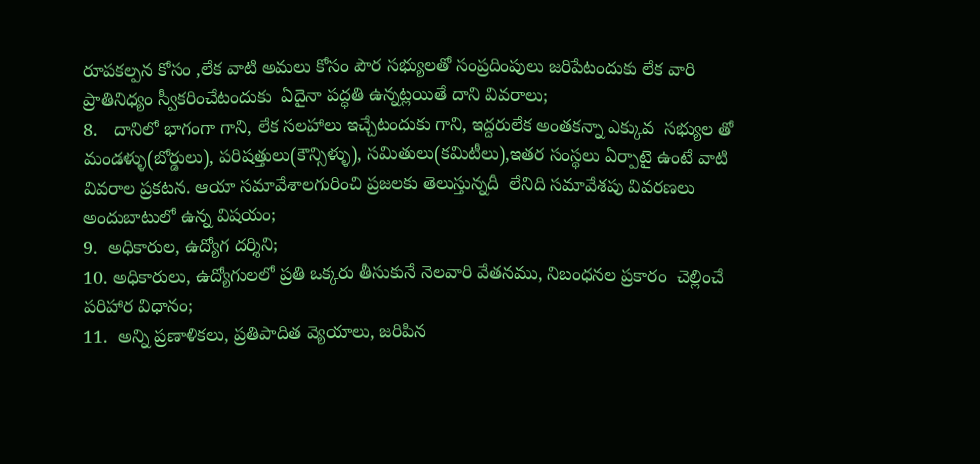రూపకల్పన కోసం ,లేక వాటి అమలు కోసం పౌర సభ్యులతో సంప్రదింపులు జరిపేటందుకు లేక వారి ప్రాతినిధ్యం స్వీకరించేటందుకు  ఏదైనా పద్ధతి ఉన్నట్లయితే దాని వివరాలు;
8.   దానిలో భాగంగా గాని, లేక సలహాలు ఇచ్చేటందుకు గాని, ఇద్దరులేక అంతకన్నా ఎక్కువ  సభ్యుల తో మండళ్ళు(బోర్డులు), పరిషత్తులు(కౌన్సిళ్ళు), సమితులు(కమిటీలు),ఇతర సంస్థలు ఏర్పాటై ఉంటే వాటి వివరాల ప్రకటన. ఆయా సమావేశాలగురించి ప్రజలకు తెలుస్తున్నదీ  లేనిది సమావేశపు వివరణలు అందుబాటులో ఉన్న విషయం;
9.  అధికారుల, ఉద్యోగ దర్శిని;
10. అధికారులు, ఉద్యోగులలో ప్రతి ఒక్కరు తీసుకునే నెలవారి వేతనము, నిబంధనల ప్రకారం  చెల్లించే పరిహార విధానం;
11.  అన్ని ప్రణాళికలు, ప్రతిపాదిత వ్యెయాలు, జరిపిన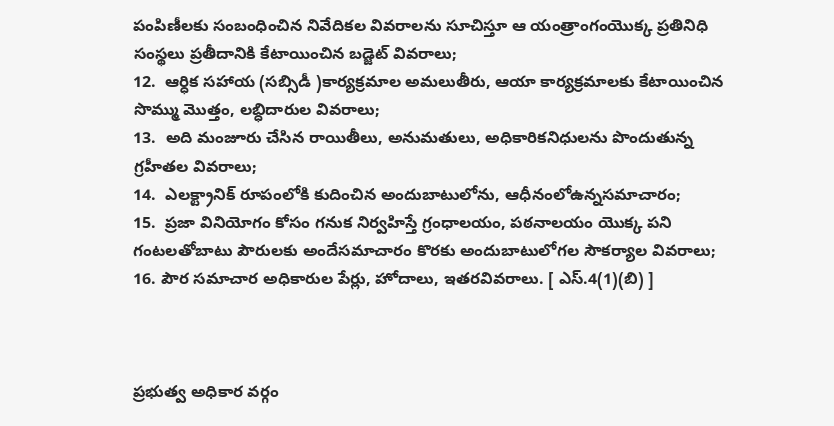పంపిణీలకు సంబంధించిన నివేదికల వివరాలను సూచిస్తూ ఆ యంత్రాంగంయొక్క ప్రతినిధి సంస్థలు ప్రతీదానికి కేటాయించిన బడ్జెట్‌ వివరాలు;
12.  ఆర్ధిక సహాయ (సబ్సిడీ )కార్యక్రమాల అమలుతీరు, ఆయా కార్యక్రమాలకు కేటాయించిన సొమ్ము మొత్తం, లబ్ధిదారుల వివరాలు;
13.  అది మంజూరు చేసిన రాయితీలు, అనుమతులు, అధికారికనిధులను పొందుతున్న గ్రహీతల వివరాలు;
14.  ఎలక్ట్రానిక్‌ రూపంలోకి కుదించిన అందుబాటులోను, ఆధీనంలోఉన్నసమాచారం;
15.  ప్రజా వినియోగం కోసం గనుక నిర్వహిస్తే గ్రంధాలయం, పఠనాలయం యొక్క పని గంటలతోబాటు పౌరులకు అందేసమాచారం కొరకు అందుబాటులోగల సౌకర్యాల వివరాలు;
16. పౌర సమాచార అధికారుల పేర్లు, హోదాలు, ఇతరవివరాలు. [ ఎస్‌.4(1)(బి) ]



ప్రభుత్వ అధికార వర్గం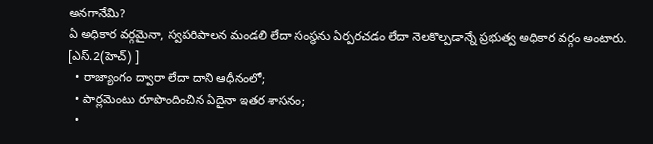అనగానేమి?
ఏ అధికార వర్గమైనా, స్వపరిపాలన మండలి లేదా సంస్థను ఏర్పరచడం లేదా నెలకొల్పడాన్నే ప్రభుత్వ అధికార వర్గం అంటారు. [ఎస్‌.2(హెచ్‌) ]
  • రాజ్యాంగం ద్వారా లేదా దాని ఆధీనంలో;
  • పార్లమెంటు రూపొందించిన ఏదైనా ఇతర శాసనం;
  •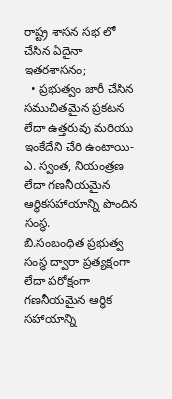రాష్ట్ర శాసన సభ లో చేసిన ఏదైనా ఇతరశాసనం;
  • ప్రభుత్వం జారీ చేసిన సముచితమైన ప్రకటన లేదా ఉత్తరువు మరియు ఇంకేదేని చేరి ఉంటాయి-
ఎ. స్వంత, నియంత్రణ లేదా గణనీయమైన ఆర్ధికసహాయాన్ని పొందిన సంస్థ.
బి.సంబంధిత ప్రభుత్వ సంస్థ ద్వారా ప్రత్యక్షంగా లేదా పరోక్షంగా గణనీయమైన ఆర్ధిక సహాయాన్ని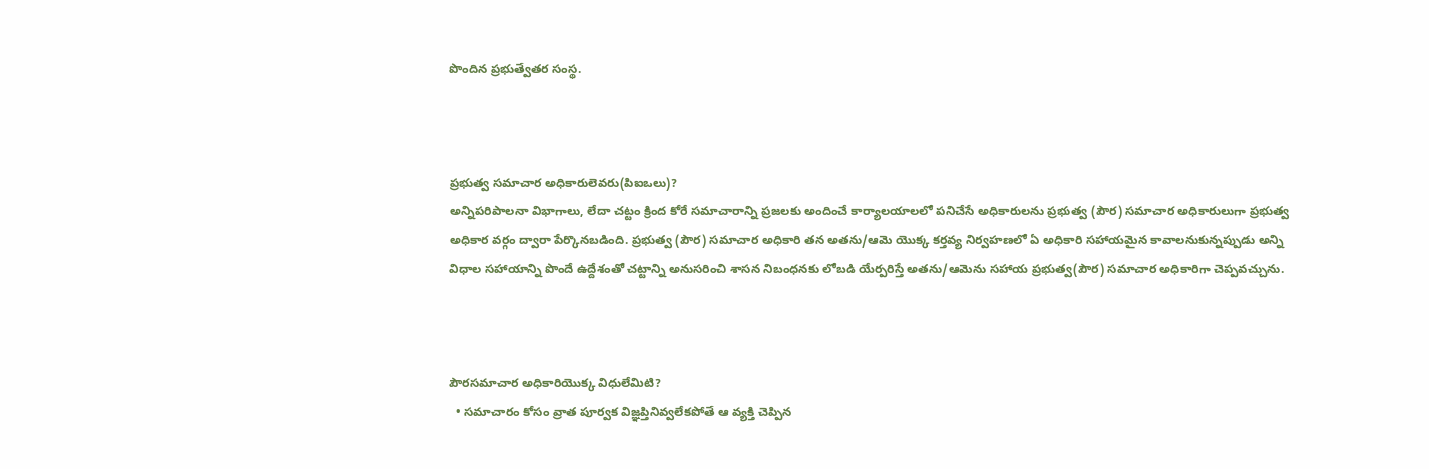పొందిన ప్రభుత్వేతర సంస్థ.



ప్రభుత్వ సమాచార అధికారులెవరు(పిఐఒలు)?
అన్నిపరిపాలనా విభాగాలు, లేదా చట్టం క్రింద కోరే సమాచారాన్ని ప్రజలకు అందించే కార్యాలయాలలో పనిచేసే అధికారులను ప్రభుత్వ (పౌర) సమాచార అధికారులుగా ప్రభుత్వ అధికార వర్గం ద్వారా పేర్కొనబడింది. ప్రభుత్వ (పౌర) సమాచార అధికారి తన అతను/ఆమె యొక్క కర్తవ్య నిర్వహణలో ఏ అధికారి సహాయమైన కావాలనుకున్నప్పుడు అన్ని విధాల సహాయాన్ని పొందే ఉద్దేశంతో చట్టాన్ని అనుసరించి శాసన నిబంధనకు లోబడి యేర్పరిస్తే అతను/ఆమెను సహాయ ప్రభుత్వ(పౌర) సమాచార అధికారిగా చెప్పవచ్చును.



పౌరసమాచార అధికారియొక్క విధులేమిటి?
  • సమాచారం కోసం వ్రాత పూర్వక విజ్ఞప్తినివ్వలేకపోతే ఆ వ్యక్తి చెప్పిన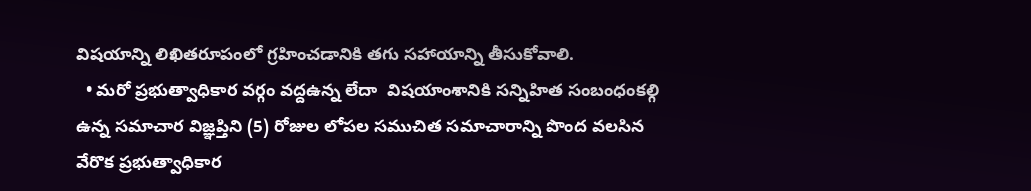విషయాన్ని లిఖితరూపంలో గ్రహించడానికి తగు సహాయాన్ని తీసుకోవాలి.
  • మరో ప్రభుత్వాధికార వర్గం వద్దఉన్న లేదా  విషయాంశానికి సన్నిహిత సంబంధంకల్గి ఉన్న సమాచార విజ్ఞప్తిని (5) రోజుల లోపల సముచిత సమాచారాన్ని పొంద వలసిన వేరొక ప్రభుత్వాధికార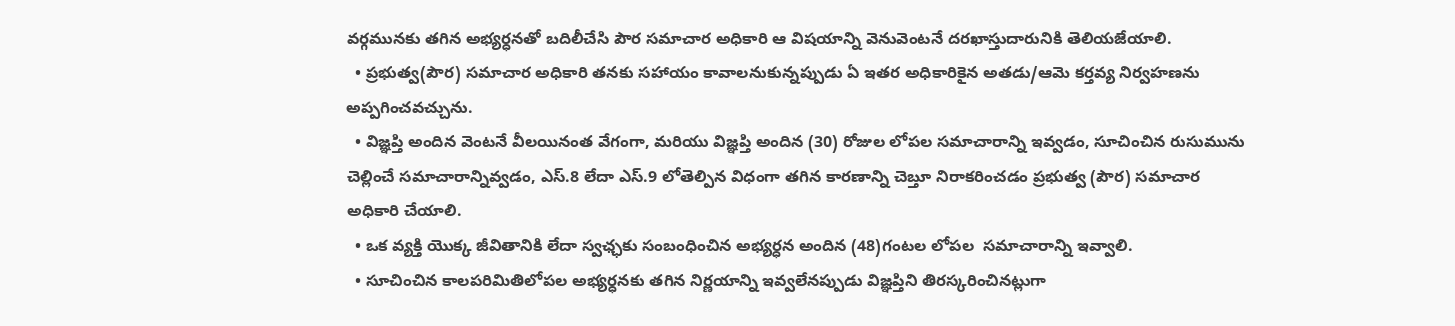వర్గమునకు తగిన అభ్యర్ధనతో బదిలీచేసి పౌర సమాచార అధికారి ఆ విషయాన్ని వెనువెంటనే దరఖాస్తుదారునికి తెలియజేయాలి.
  • ప్రభుత్వ(పౌర) సమాచార అధికారి తనకు సహాయం కావాలనుకున్నప్పుడు ఏ ఇతర అధికారికైన అతడు/ఆమె కర్తవ్య నిర్వహణను అప్పగించవచ్చును.
  • విజ్ఞప్తి అందిన వెంటనే వీలయినంత వేగంగా, మరియు విజ్ఞప్తి అందిన (30) రోజుల లోపల సమాచారాన్ని ఇవ్వడం, సూచించిన రుసుమును చెల్లించే సమాచారాన్నివ్వడం, ఎస్‌.8 లేదా ఎస్‌.9 లోతెల్పిన విధంగా తగిన కారణాన్ని చెబ్తూ నిరాకరించడం ప్రభుత్వ (పౌర) సమాచార అధికారి చేయాలి.
  • ఒక వ్యక్తి యొక్క జీవితానికి లేదా స్వఛ్ఛకు సంబంధించిన అభ్యర్ధన అందిన (48)గంటల లోపల  సమాచారాన్ని ఇవ్వాలి.
  • సూచించిన కాలపరిమితిలోపల అభ్యర్ధనకు తగిన నిర్ణయాన్ని ఇవ్వలేనప్పుడు విజ్ఞప్తిని తిరస్కరించినట్లుగా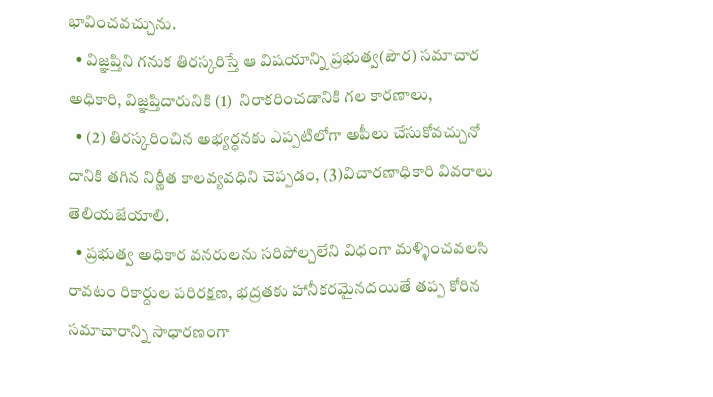భావించవచ్చును.
  • విజ్ఞప్తిని గనుక తిరస్కరిస్తే ఆ విషయాన్ని ప్రభుత్వ(పౌర) సమాచార అధికారి, విజ్ఞప్తిదారునికి (1)  నిరాకరించడానికి గల కారణాలు,
  • (2) తిరస్కరించిన అభ్యర్ధనకు ఎప్పటిలోగా అపీలు చేసుకోవచ్చునో దానికి తగిన నిర్ణీత కాలవ్యవధిని చెప్పడం, (3)విచారణాధికారి వివరాలు తెలియజేయాలి.
  • ప్రభుత్వ అధికార వనరులను సరిపోల్చలేని విధంగా మళ్ళించవలసి రావటం రికార్దుల పరిరక్షణ, భద్రతకు హానీకరమైనదయితే తప్ప కోరిన సమాచారాన్ని సాధారణంగా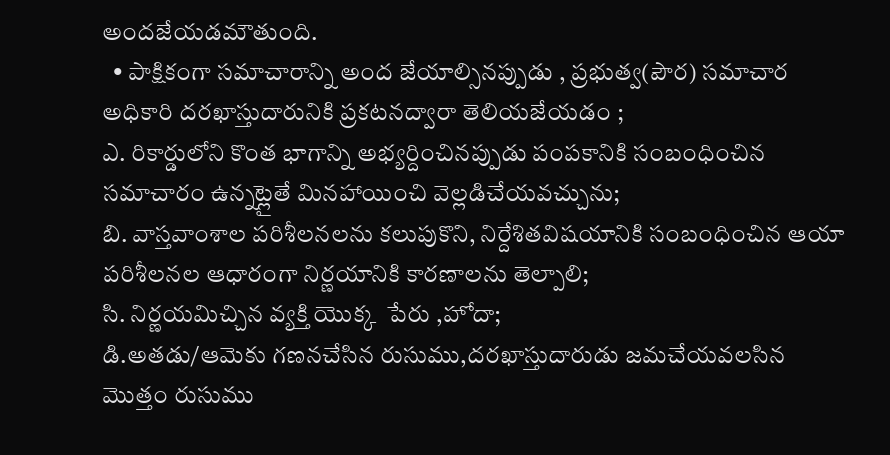అందజేయడమౌతుంది.
  • పాక్షికంగా సమాచారాన్ని అంద జేయాల్సినప్పుడు , ప్రభుత్వ(పౌర) సమాచార అధికారి దరఖాస్తుదారునికి ప్రకటనద్వారా తెలియజేయడం ;
ఎ. రికార్డులోని కొంత భాగాన్ని అభ్యర్దించినప్పుడు పంపకానికి సంబంధించిన సమాచారం ఉన్నట్లైతే మినహాయించి వెల్లడిచేయవచ్చును;
బి. వాస్తవాంశాల పరిశీలనలను కలుపుకొని, నిర్దేశితవిషయానికి సంబంధించిన ఆయా పరిశీలనల ఆధారంగా నిర్ణయానికి కారణాలను తెల్పాలి;
సి. నిర్ణయమిచ్చిన వ్యక్తి యొక్క  పేరు ,హోదా;
డి.అతడు/ఆమెకు గణనచేసిన రుసుము,దరఖాస్తుదారుడు జమచేయవలసిన మొత్తం రుసుము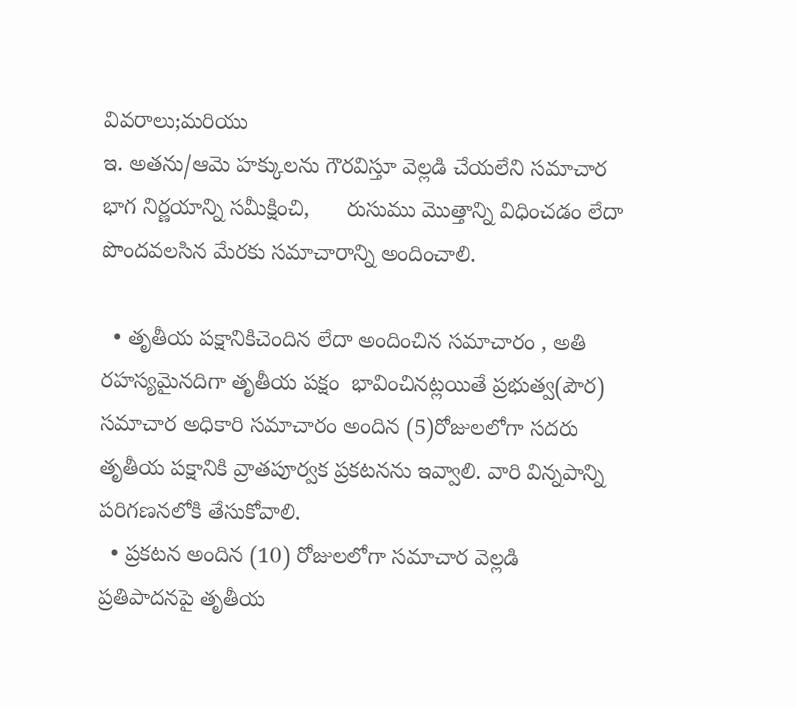వివరాలు;మరియు
ఇ. అతను/ఆమె హక్కులను గౌరవిస్తూ వెల్లడి చేయలేని సమాచార భాగ నిర్ణయాన్ని సమీక్షించి,      రుసుము మొత్తాన్ని విధించడం లేదా పొందవలసిన మేరకు సమాచారాన్ని అందించాలి.

  • తృతీయ పక్షానికిచెందిన లేదా అందించిన సమాచారం , అతి రహస్యమైనదిగా తృతీయ పక్షం  భావించినట్లయితే ప్రభుత్వ(పౌర) సమాచార అధికారి సమాచారం అందిన (5)రోజులలోగా సదరు తృతీయ పక్షానికి వ్రాతపూర్వక ప్రకటనను ఇవ్వాలి. వారి విన్నపాన్ని పరిగణనలోకి తేసుకోవాలి.
  • ప్రకటన అందిన (10) రోజులలోగా సమాచార వెల్లడి ప్రతిపాదనపై తృతీయ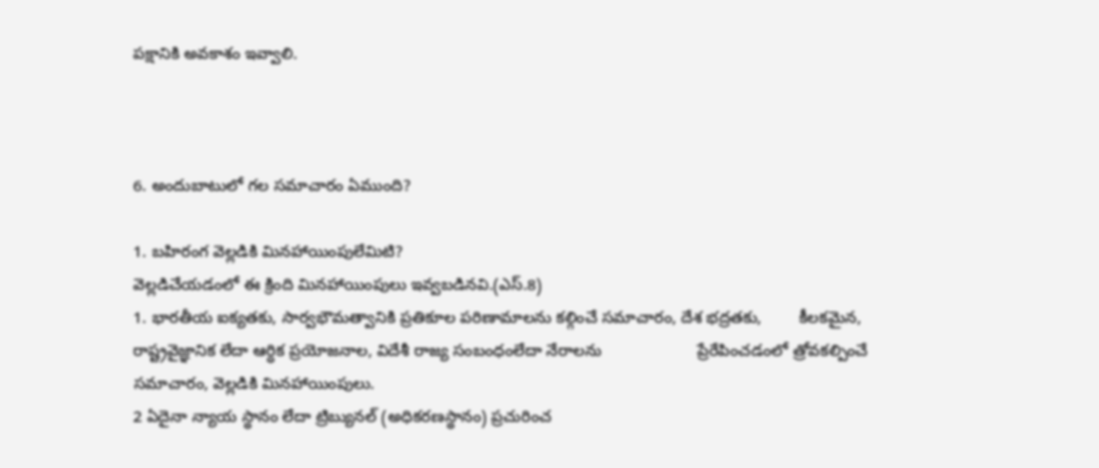పక్షానికి అవకాశం ఇవ్వాలి.



6. అందుబాటులో గల సమాచారం ఏముంది?

1. బహిరంగ వెల్లడికి మినహాయింపులేమిటి?
వెల్లడిచేయడంలో ఈ క్రింది మినహాయింపులు ఇవ్వబడినవి.(ఎస్‌.8)
1. భారతీయ ఐక్యతకు, సార్వభౌమత్వానికి ప్రతికూల పరిణామాలను కల్గించే సమాచారం, దేశ భద్రతకు,        కీలకమైన,   రాష్ట్రవైజ్ఞానిక లేదా ఆర్ధిక ప్రయోజనాల, విదేశీ రాజ్య సంబంధంలేదా నేరాలను                     ప్రేరేపించడంలో త్రోవకల్పించే సమాచారం, వెల్లడికి మినహాయింపులు.
2 ఏదైనా న్యాయ స్థానం లేదా ట్రిబ్యునల్‌ (అధికరణస్థానం) ప్రచురించ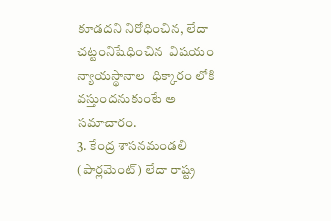కూడదని నిరోధించిన, లేదా           చట్టంనిషేధించిన  విషయం న్యాయస్థానాల  ధిక్కారం లోకి వస్తుందనుకుంటే అ సమాచారం.
3. కేంద్ర శాసనమండలి (పార్లమెంట్‌) లేదా రాష్ట్ర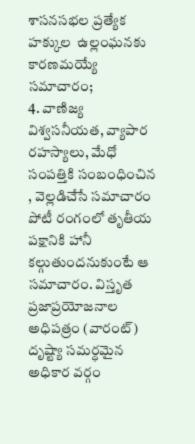శాసనసభల ప్రత్యేక హక్కుల  ఉల్లంఘనకు కారణమయ్యే సమాచారం;
4. వాణిజ్య విశ్వసనీయత, వ్యాపార రహస్యాలు, మేధో సంపత్తికి సంబంధించిన , వెల్లడిచేసే సమాచారం   పోటీ రంగంలో తృతీయ పక్షానికి హానీ కల్గుతుందనుకుంటే ఆ సమాచారం. విస్తృత ప్రజాప్రయోజనాల అధిపత్రం (వారంట్‌) దృష్ట్యా సమర్ధమైన అధికార వర్గం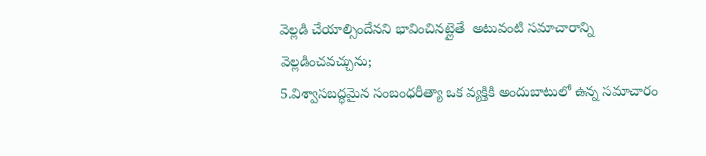వెల్లడి చేయాల్సిందేనని భావించినట్లైతే  అటువంటి సమాచారాన్ని  వెల్లడించవచ్చును;
5.విశ్వాసబద్ధమైన సంబంధరీత్యా ఒక వ్యక్తికి అందుబాటులో ఉన్న సమాచారం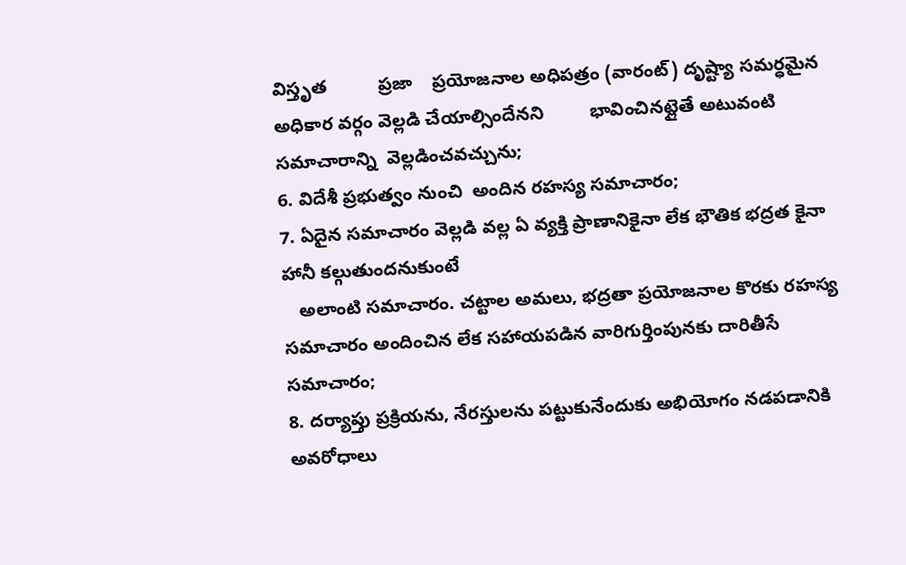విస్తృత          ప్రజా    ప్రయోజనాల అధిపత్రం (వారంట్‌) దృష్ట్యా సమర్ధమైన అధికార వర్గం వెల్లడి చేయాల్సిందేనని         భావించినట్లైతే అటువంటి సమాచారాన్ని  వెల్లడించవచ్చును;
6. విదేశీ ప్రభుత్వం నుంచి  అందిన రహస్య సమాచారం;
7. ఏదైన సమాచారం వెల్లడి వల్ల ఏ వ్యక్తి ప్రాణానికైనా లేక భౌతిక భద్రత కైనా హానీ కల్గుతుందనుకుంటే
   అలాంటి సమాచారం. చట్టాల అమలు, భద్రతా ప్రయోజనాల కొరకు రహస్య  సమాచారం అందించిన లేక సహాయపడిన వారిగుర్తింపునకు దారితీసే సమాచారం;
8. దర్యాప్తు ప్రక్రియను, నేరస్తులను పట్టుకునేందుకు అభియోగం నడపడానికి అవరోధాలు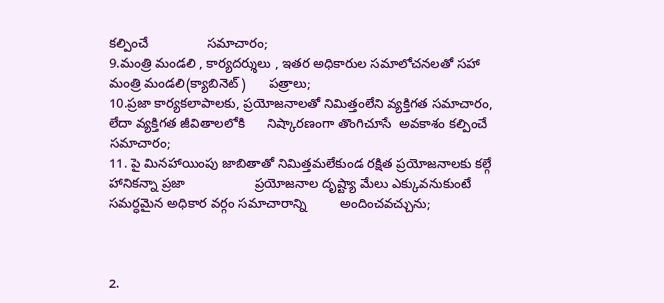కల్పించే                సమాచారం;
9.మంత్రి మండలి , కార్యదర్శులు , ఇతర అధికారుల సమాలోచనలతో సహా మంత్రి మండలి(క్యాబినెట్‌)      పత్రాలు;
10.ప్రజా కార్యకలాపాలకు, ప్రయోజనాలతో నిమిత్తంలేని వ్యక్తిగత సమాచారం, లేదా వ్యక్తిగత జీవితాలలోకి      నిష్కారణంగా తొంగిచూసే  అవకాశం కల్పించే సమాచారం;
11. పై మినహాయింపు జాబితాతో నిమిత్తమలేకుండ రక్షిత ప్రయోజనాలకు కల్గే హానికన్నా ప్రజా                   ప్రయోజనాల దృష్ట్యా మేలు ఎక్కువనుకుంటే సమర్ధమైన అధికార వర్గం సమాచారాన్ని         అందించవచ్చును;



2.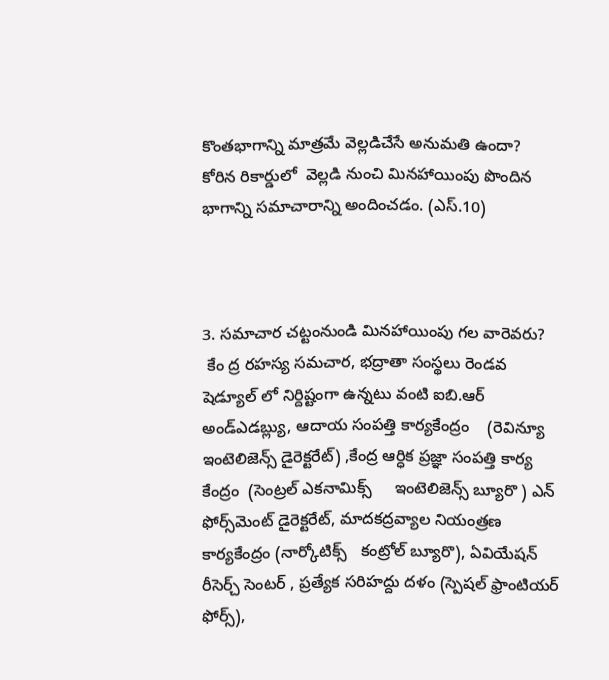కొంతభాగాన్ని మాత్రమే వెల్లడిచేసే అనుమతి ఉందా?
కోరిన రికార్డులో  వెల్లడి నుంచి మినహాయింపు పొందిన భాగాన్ని సమాచారాన్ని అందించడం. (ఎస్‌.10)



3. సమాచార చట్టంనుండి మినహాయింపు గల వారెవరు?
 కేం ద్ర రహస్య సమచార, భద్రాతా సంస్థలు రెండవ షెడ్యూల్‌ లో నిర్దిష్టంగా ఉన్నటు వంటి ఐబి.ఆర్‌  అండ్‌ఎడబ్ల్యు, ఆదాయ సంపత్తి కార్యకేంద్రం    (రెవిన్యూ ఇంటెలిజెన్స్‌ డైరెక్టరేట్‌) ,కేంద్ర ఆర్ధిక ప్రజ్ఞా సంపత్తి కార్య కేంద్రం  (సెంట్రల్‌ ఎకనామిక్స్‌     ఇంటెలిజెన్స్‌ బ్యూరొ ) ఎన్‌ ఫోర్స్‌మెంట్‌ డైరెక్టరేట్‌, మాదకద్రవ్యాల నియంత్రణ కార్యకేంద్రం (నార్కోటిక్స్‌   కంట్రోల్‌ బ్యూరొ), ఏవియేషన్‌ రీసెర్చ్‌ సెంటర్‌ , ప్రత్యేక సరిహద్దు దళం (స్పెషల్‌ ఫ్రాంటియర్‌ ఫోర్స్‌),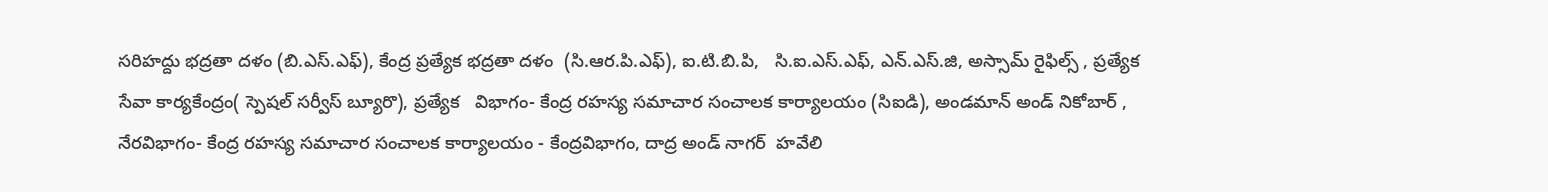సరిహద్దు భద్రతా దళం (బి.ఎస్‌.ఎఫ్‌), కేంద్ర ప్రత్యేక భద్రతా దళం  (సి.ఆర.పి.ఎఫ్‌), ఐ.టి.బి.పి,   సి.ఐ.ఎస్‌.ఎఫ్‌, ఎన్‌.ఎస్‌.జి, అస్సామ్‌ రైఫిల్స్‌ , ప్రత్యేక సేవా కార్యకేంద్రం( స్పెషల్‌ సర్వీస్‌ బ్యూరొ), ప్రత్యేక   విభాగం- కేంద్ర రహస్య సమాచార సంచాలక కార్యాలయం (సిఐడి), అండమాన్‌ అండ్‌ నికోబార్‌ ,  నేరవిభాగం- కేంద్ర రహస్య సమాచార సంచాలక కార్యాలయం - కేంద్రవిభాగం, దాద్ర అండ్‌ నాగర్‌  హవేలి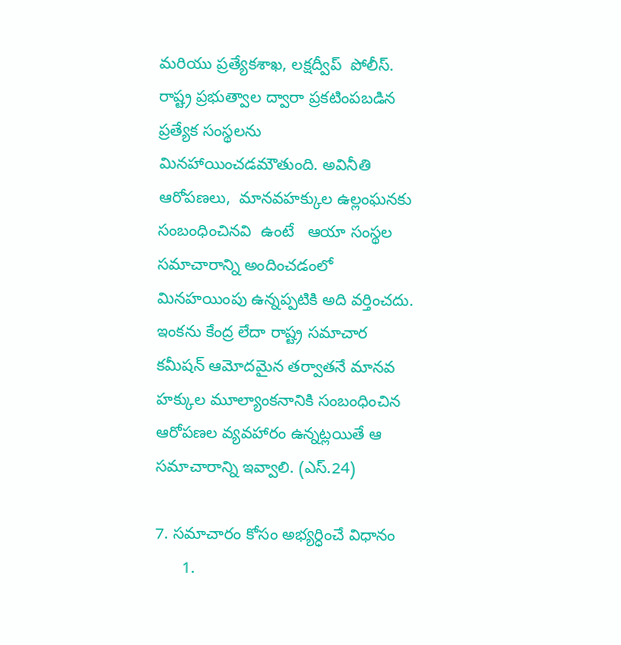మరియు ప్రత్యేకశాఖ, లక్షద్వీప్‌  పోలీస్‌. రాష్ట్ర ప్రభుత్వాల ద్వారా ప్రకటింపబడిన ప్రత్యేక సంస్థలను మినహాయించడమౌతుంది. అవినీతి ఆరోపణలు,  మానవహక్కుల ఉల్లంఘనకు సంబంధించినవి  ఉంటే   ఆయా సంస్థల సమాచారాన్ని అందించడంలో మినహయింపు ఉన్నప్పటికి అది వర్తించదు. ఇంకను కేంద్ర లేదా రాష్ట్ర సమాచార కమీషన్‌ ఆమోదమైన తర్వాతనే మానవ హక్కుల మూల్యాంకనానికి సంబంధించిన ఆరోపణల వ్యవహారం ఉన్నట్లయితే ఆ  సమాచారాన్ని ఇవ్వాలి. (ఎస్‌.24)

7. సమాచారం కోసం అభ్యర్ధించే విధానం
      1.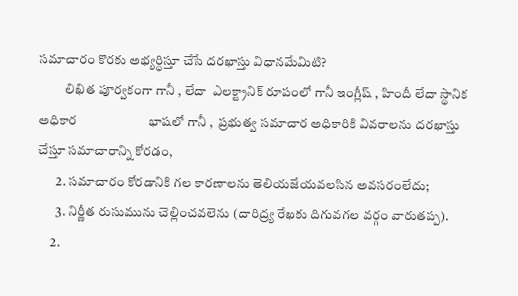సమాచారం కొరకు అభ్యర్ధిస్తూ చేసే దరఖాస్తు విధానమేమిటి?
          లిఖిత పూర్వకంగా గానీ , లేదా  ఎలక్ట్రానిక్‌ రూపంలో గానీ ఇంగ్లీష్‌ , హిందీ లేదా స్థానిక అధికార                       భాషలో గానీ ,  ప్రభుత్వ సమాచార అధికారికి వివరాలను దరఖాస్తు చేస్తూ సమాచారాన్ని కోరడం,
       2. సమాచారం కోరడానికి గల కారణాలను తెలియజేయవలసిన అవసరంలేదు;
       3. నిర్ణీత రుసుమును చెల్లించవలెను (దారిద్ర్య రేఖకు దిగువగల వర్గం వారుతప్ప).
     2.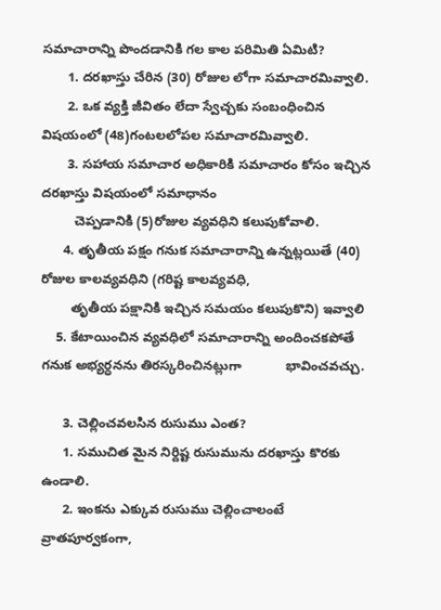సమాచారాన్ని పొందడానికి గల కాల పరిమితి ఏమిటి?
       1. దరఖాస్తు చేరిన (30) రోజుల లోగా సమాచారమివ్వాలి.
       2. ఒక వ్యక్తి జీవితం లేదా స్వేచ్చకు సంబంధించిన విషయంలో (48)గంటలలోపల సమాచారమివ్వాలి.
       3. సహాయ సమాచార అధికారికి సమాచారం కోసం ఇచ్చిన దరఖాస్తు విషయంలో సమాధానం
         చెప్పడానికి (5)రోజుల వ్యవధిని కలుపుకోవాలి.
      4. తృతీయ పక్షం గనుక సమాచారాన్ని ఉన్నట్లయితే (40) రోజుల కాలవ్యవధిని (గరిష్ట కాలవ్యవధి,
        తృతీయ పక్షానికి ఇచ్చిన సమయం కలుపుకొని) ఇవ్వాలి
    5. కేటాయించిన వ్యవధిలో సమాచారాన్ని అందించకపోతే గనుక అభ్యర్ధనను తిరస్కరించినట్లుగా            భావించవచ్చు.

      3. చెల్లించవలసిన రుసుము ఎంత?
      1. సముచిత మైన నిర్దిష్ట రుసుమును దరఖాస్తు కొరకు ఉండాలి.
      2. ఇంకను ఎక్కువ రుసుము చెల్లించాలంటే వ్రాతపూర్వకంగా,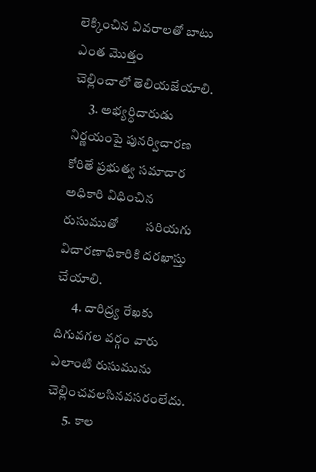లెక్కించిన వివరాలతో బాటు ఎంత మొత్తం         చెల్లించాలో తెలియజేయాలి.
      3. అభ్యర్ధిదారుడు నిర్ణయంపై పునర్విచారణ కోరితే ప్రభుత్వ సమాచార అధికారి విధించిన రుసుముతో         సరియగు విచారణాధికారికి దరఖాస్తు చేయాలి.
      4. దారిద్ర్య రేఖకు దిగువగల వర్గం వారు ఎలాంటి రుసుమును చెల్లించవలసినవసరంలేదు.
      5. కాల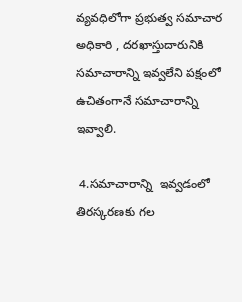వ్యవధిలోగా ప్రభుత్వ సమాచార అధికారి , దరఖాస్తుదారునికి సమాచారాన్ని ఇవ్వలేని పక్షంలో         ఉచితంగానే సమాచారాన్ని ఇవ్వాలి.

 4.సమాచారాన్ని  ఇవ్వడంలో తిరస్కరణకు గల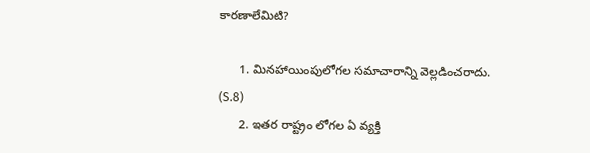కారణాలేమిటి?

      1. మినహాయింపులోగల సమాచారాన్ని వెల్లడించరాదు. (S.8)
      2. ఇతర రాష్ట్రం లోగల ఏ వ్యక్తి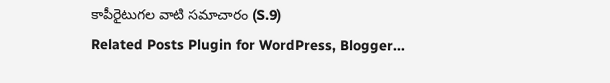కాపీరైటుగల వాటి సమాచారం (S.9)
Related Posts Plugin for WordPress, Blogger...